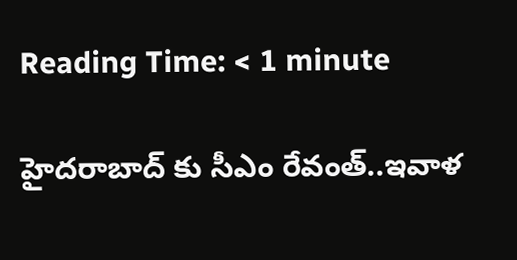Reading Time: < 1 minute

హైదరాబాద్ కు సీఎం రేవంత్..ఇవాళ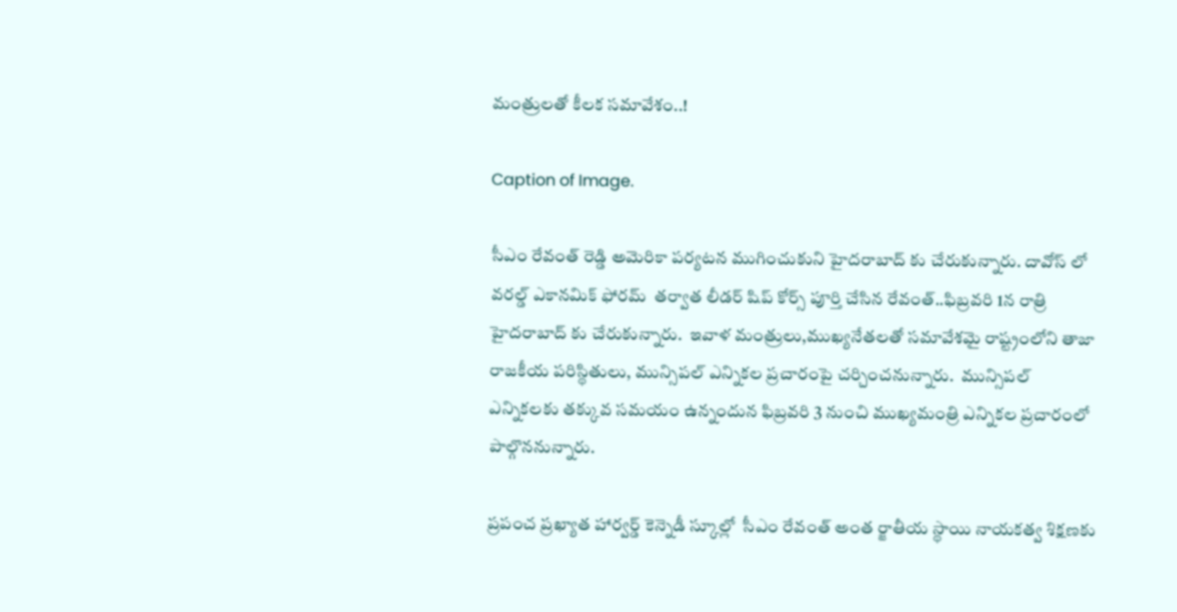మంత్రులతో కీలక సమావేశం..!

Caption of Image.

సీఎం రేవంత్ రెడ్డి అమెరికా పర్యటన ముగించుకుని హైదరాబాద్ కు చేరుకున్నారు. దావోస్ లో వరల్డ్ ఎకానమిక్ ఫోరమ్  తర్వాత లీడర్ షిప్ కోర్స్ పూర్తి చేసిన రేవంత్..ఫిబ్రవరి 1న రాత్రి హైదరాబాద్ కు చేరుకున్నారు.  ఇవాళ మంత్రులు,ముఖ్యనేతలతో సమావేశమై రాష్ట్రంలోని తాజా రాజకీయ పరిస్థితులు, మున్సిపల్ ఎన్నికల ప్రచారంపై చర్చించనున్నారు.  మున్సిపల్ ఎన్నికలకు తక్కువ సమయం ఉన్నందున ఫిబ్రవరి 3 నుంచి ముఖ్యమంత్రి ఎన్నికల ప్రచారంలో పాల్గొననున్నారు.

ప్రపంచ ప్రఖ్యాత హార్వర్డ్ కెన్నెడీ స్కూల్లో  సీఎం రేవంత్ అంత ర్జాతీయ స్థాయి నాయకత్వ శిక్షణకు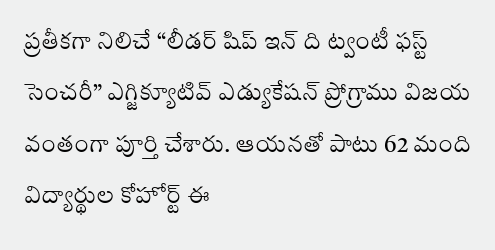ప్రతీకగా నిలిచే “లీడర్ షిప్ ఇన్ ది ట్వంటీ ఫస్ట్ సెంచరీ” ఎగ్జిక్యూటివ్ ఎడ్యుకేషన్ ప్రోగ్రాము విజయ వంతంగా పూర్తి చేశారు. ఆయనతో పాటు 62 మంది విద్యార్థుల కోహోర్ట్ ఈ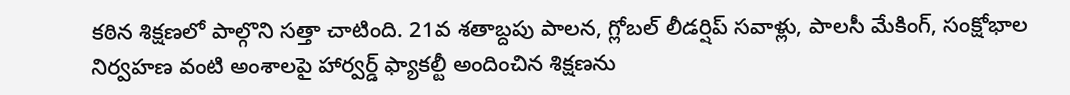కఠిన శిక్షణలో పాల్గొని సత్తా చాటింది. 21వ శతాబ్దపు పాలన, గ్లోబల్ లీడర్షిప్ సవాళ్లు, పాలసీ మేకింగ్, సంక్షోభాల నిర్వహణ వంటి అంశాలపై హార్వర్డ్ ఫ్యాకల్టీ అందించిన శిక్షణను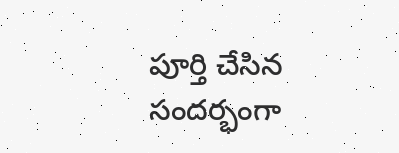పూర్తి చేసిన సందర్భంగా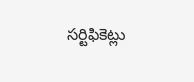సర్టిఫికెట్లు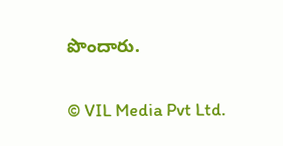పొందారు.


© VIL Media Pvt Ltd.